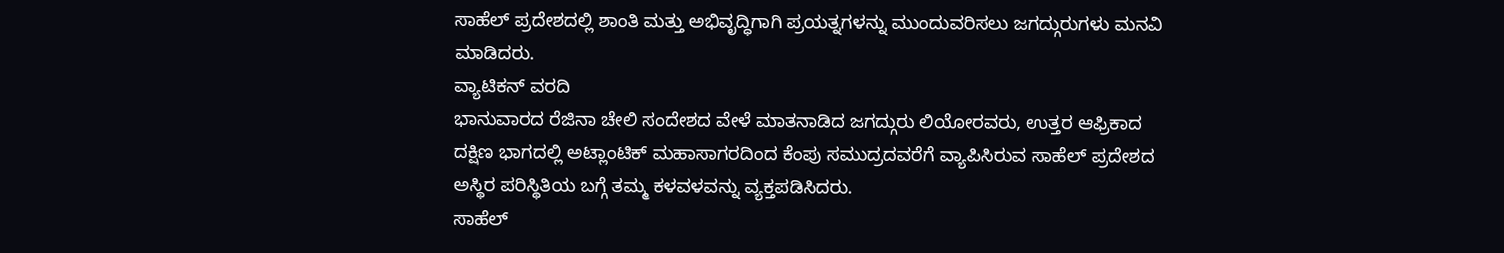ಸಾಹೆಲ್ ಪ್ರದೇಶದಲ್ಲಿ ಶಾಂತಿ ಮತ್ತು ಅಭಿವೃದ್ಧಿಗಾಗಿ ಪ್ರಯತ್ನಗಳನ್ನು ಮುಂದುವರಿಸಲು ಜಗದ್ಗುರುಗಳು ಮನವಿ ಮಾಡಿದರು.
ವ್ಯಾಟಿಕನ್ ವರದಿ
ಭಾನುವಾರದ ರೆಜಿನಾ ಚೇಲಿ ಸಂದೇಶದ ವೇಳೆ ಮಾತನಾಡಿದ ಜಗದ್ಗುರು ಲಿಯೋರವರು, ಉತ್ತರ ಆಫ್ರಿಕಾದ ದಕ್ಷಿಣ ಭಾಗದಲ್ಲಿ ಅಟ್ಲಾಂಟಿಕ್ ಮಹಾಸಾಗರದಿಂದ ಕೆಂಪು ಸಮುದ್ರದವರೆಗೆ ವ್ಯಾಪಿಸಿರುವ ಸಾಹೆಲ್ ಪ್ರದೇಶದ ಅಸ್ಥಿರ ಪರಿಸ್ಥಿತಿಯ ಬಗ್ಗೆ ತಮ್ಮ ಕಳವಳವನ್ನು ವ್ಯಕ್ತಪಡಿಸಿದರು.
ಸಾಹೆಲ್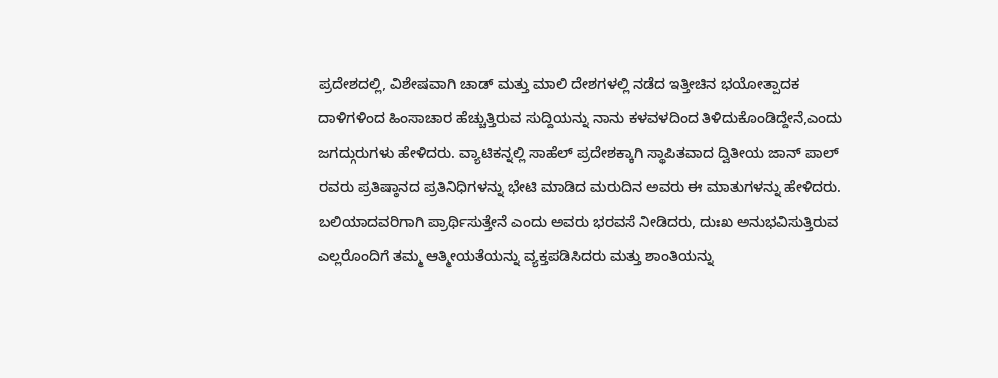ಪ್ರದೇಶದಲ್ಲಿ, ವಿಶೇಷವಾಗಿ ಚಾಡ್ ಮತ್ತು ಮಾಲಿ ದೇಶಗಳಲ್ಲಿ ನಡೆದ ಇತ್ತೀಚಿನ ಭಯೋತ್ಪಾದಕ ದಾಳಿಗಳಿಂದ ಹಿಂಸಾಚಾರ ಹೆಚ್ಚುತ್ತಿರುವ ಸುದ್ದಿಯನ್ನು ನಾನು ಕಳವಳದಿಂದ ತಿಳಿದುಕೊಂಡಿದ್ದೇನೆ,ಎಂದು ಜಗದ್ಗುರುಗಳು ಹೇಳಿದರು. ವ್ಯಾಟಿಕನ್ನಲ್ಲಿ ಸಾಹೆಲ್ ಪ್ರದೇಶಕ್ಕಾಗಿ ಸ್ಥಾಪಿತವಾದ ದ್ವಿತೀಯ ಜಾನ್ ಪಾಲ್ ರವರು ಪ್ರತಿಷ್ಠಾನದ ಪ್ರತಿನಿಧಿಗಳನ್ನು ಭೇಟಿ ಮಾಡಿದ ಮರುದಿನ ಅವರು ಈ ಮಾತುಗಳನ್ನು ಹೇಳಿದರು.
ಬಲಿಯಾದವರಿಗಾಗಿ ಪ್ರಾರ್ಥಿಸುತ್ತೇನೆ ಎಂದು ಅವರು ಭರವಸೆ ನೀಡಿದರು, ದುಃಖ ಅನುಭವಿಸುತ್ತಿರುವ ಎಲ್ಲರೊಂದಿಗೆ ತಮ್ಮ ಆತ್ಮೀಯತೆಯನ್ನು ವ್ಯಕ್ತಪಡಿಸಿದರು ಮತ್ತು ಶಾಂತಿಯನ್ನು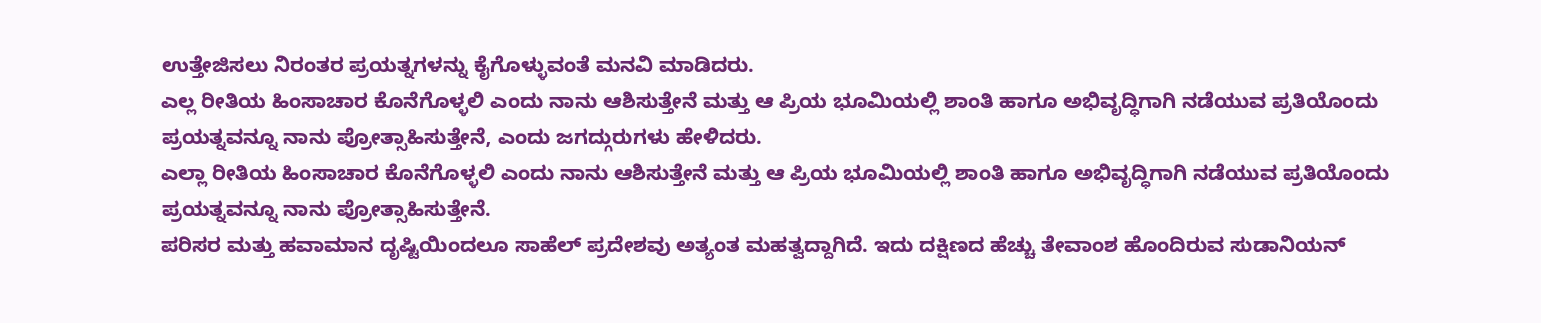ಉತ್ತೇಜಿಸಲು ನಿರಂತರ ಪ್ರಯತ್ನಗಳನ್ನು ಕೈಗೊಳ್ಳುವಂತೆ ಮನವಿ ಮಾಡಿದರು.
ಎಲ್ಲ ರೀತಿಯ ಹಿಂಸಾಚಾರ ಕೊನೆಗೊಳ್ಳಲಿ ಎಂದು ನಾನು ಆಶಿಸುತ್ತೇನೆ ಮತ್ತು ಆ ಪ್ರಿಯ ಭೂಮಿಯಲ್ಲಿ ಶಾಂತಿ ಹಾಗೂ ಅಭಿವೃದ್ಧಿಗಾಗಿ ನಡೆಯುವ ಪ್ರತಿಯೊಂದು ಪ್ರಯತ್ನವನ್ನೂ ನಾನು ಪ್ರೋತ್ಸಾಹಿಸುತ್ತೇನೆ, ಎಂದು ಜಗದ್ಗುರುಗಳು ಹೇಳಿದರು.
ಎಲ್ಲಾ ರೀತಿಯ ಹಿಂಸಾಚಾರ ಕೊನೆಗೊಳ್ಳಲಿ ಎಂದು ನಾನು ಆಶಿಸುತ್ತೇನೆ ಮತ್ತು ಆ ಪ್ರಿಯ ಭೂಮಿಯಲ್ಲಿ ಶಾಂತಿ ಹಾಗೂ ಅಭಿವೃದ್ಧಿಗಾಗಿ ನಡೆಯುವ ಪ್ರತಿಯೊಂದು ಪ್ರಯತ್ನವನ್ನೂ ನಾನು ಪ್ರೋತ್ಸಾಹಿಸುತ್ತೇನೆ.
ಪರಿಸರ ಮತ್ತು ಹವಾಮಾನ ದೃಷ್ಟಿಯಿಂದಲೂ ಸಾಹೆಲ್ ಪ್ರದೇಶವು ಅತ್ಯಂತ ಮಹತ್ವದ್ದಾಗಿದೆ. ಇದು ದಕ್ಷಿಣದ ಹೆಚ್ಚು ತೇವಾಂಶ ಹೊಂದಿರುವ ಸುಡಾನಿಯನ್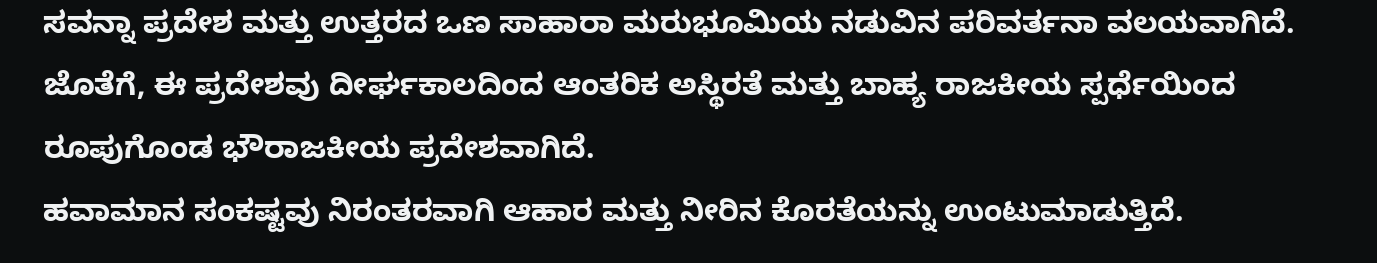ಸವನ್ನಾ ಪ್ರದೇಶ ಮತ್ತು ಉತ್ತರದ ಒಣ ಸಾಹಾರಾ ಮರುಭೂಮಿಯ ನಡುವಿನ ಪರಿವರ್ತನಾ ವಲಯವಾಗಿದೆ. ಜೊತೆಗೆ, ಈ ಪ್ರದೇಶವು ದೀರ್ಘಕಾಲದಿಂದ ಆಂತರಿಕ ಅಸ್ಥಿರತೆ ಮತ್ತು ಬಾಹ್ಯ ರಾಜಕೀಯ ಸ್ಪರ್ಧೆಯಿಂದ ರೂಪುಗೊಂಡ ಭೌರಾಜಕೀಯ ಪ್ರದೇಶವಾಗಿದೆ.
ಹವಾಮಾನ ಸಂಕಷ್ಟವು ನಿರಂತರವಾಗಿ ಆಹಾರ ಮತ್ತು ನೀರಿನ ಕೊರತೆಯನ್ನು ಉಂಟುಮಾಡುತ್ತಿದೆ.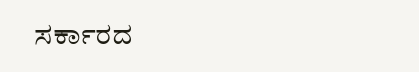ಸರ್ಕಾರದ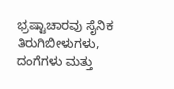ಭ್ರಷ್ಟಾಚಾರವು ಸೈನಿಕ ತಿರುಗಿಬೀಳುಗಳು, ದಂಗೆಗಳು ಮತ್ತು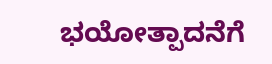ಭಯೋತ್ಪಾದನೆಗೆ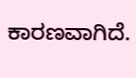ಕಾರಣವಾಗಿದೆ.